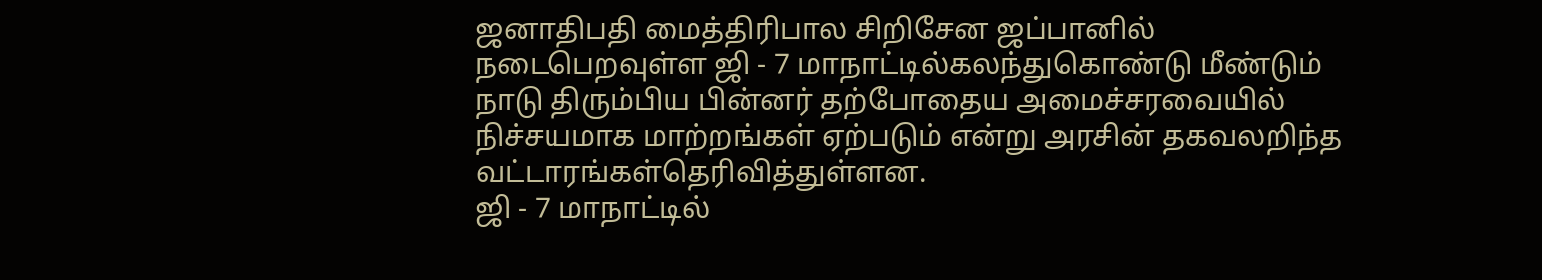ஜனாதிபதி மைத்திரிபால சிறிசேன ஜப்பானில் நடைபெறவுள்ள ஜி - 7 மாநாட்டில்கலந்துகொண்டு மீண்டும் நாடு திரும்பிய பின்னர் தற்போதைய அமைச்சரவையில் நிச்சயமாக மாற்றங்கள் ஏற்படும் என்று அரசின் தகவலறிந்த வட்டாரங்கள்தெரிவித்துள்ளன.
ஜி - 7 மாநாட்டில்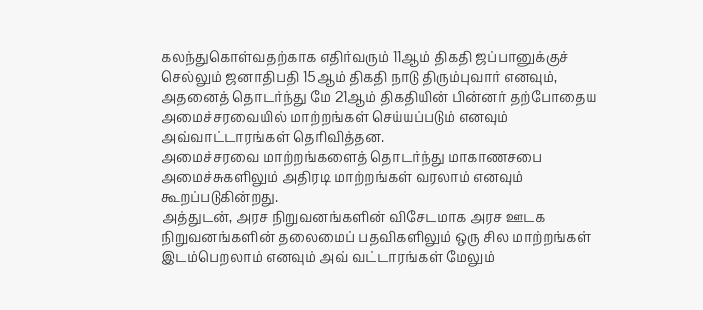கலந்துகொள்வதற்காக எதிர்வரும் 11ஆம் திகதி ஜப்பானுக்குச் செல்லும் ஜனாதிபதி 15ஆம் திகதி நாடு திரும்புவார் எனவும், அதனைத் தொடர்ந்து மே 21ஆம் திகதியின் பின்னர் தற்போதைய அமைச்சரவையில் மாற்றங்கள் செய்யப்படும் எனவும் அவ்வாட்டாரங்கள் தெரிவித்தன.
அமைச்சரவை மாற்றங்களைத் தொடர்ந்து மாகாணசபை அமைச்சுகளிலும் அதிரடி மாற்றங்கள் வரலாம் எனவும் கூறப்படுகின்றது.
அத்துடன், அரச நிறுவனங்களின் விசேடமாக அரச ஊடக நிறுவனங்களின் தலைமைப் பதவிகளிலும் ஒரு சில மாற்றங்கள் இடம்பெறலாம் எனவும் அவ் வட்டாரங்கள் மேலும்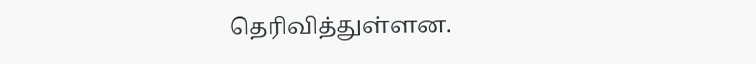தெரிவித்துள்ளன.